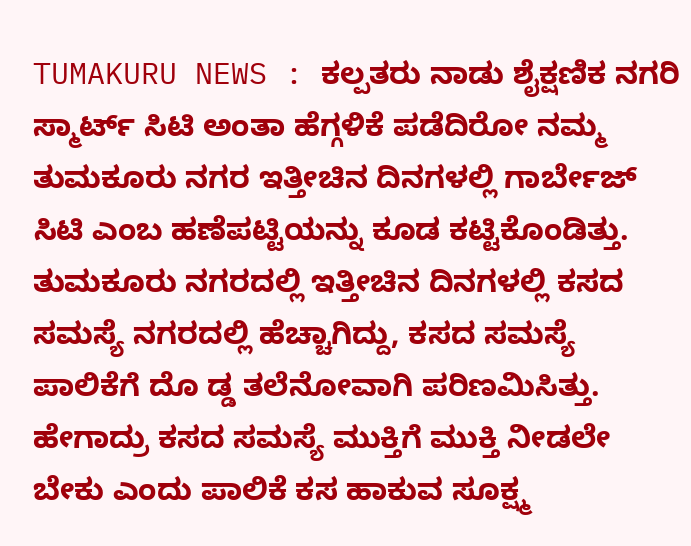TUMAKURU NEWS : ಕಲ್ಪತರು ನಾಡು ಶೈಕ್ಷಣಿಕ ನಗರಿ ಸ್ಮಾರ್ಟ್ ಸಿಟಿ ಅಂತಾ ಹೆಗ್ಗಳಿಕೆ ಪಡೆದಿರೋ ನಮ್ಮ ತುಮಕೂರು ನಗರ ಇತ್ತೀಚಿನ ದಿನಗಳಲ್ಲಿ ಗಾರ್ಬೇಜ್ ಸಿಟಿ ಎಂಬ ಹಣೆಪಟ್ಟಿಯನ್ನು ಕೂಡ ಕಟ್ಟಿಕೊಂಡಿತ್ತು. ತುಮಕೂರು ನಗರದಲ್ಲಿ ಇತ್ತೀಚಿನ ದಿನಗಳಲ್ಲಿ ಕಸದ ಸಮಸ್ಯೆ ನಗರದಲ್ಲಿ ಹೆಚ್ಚಾಗಿದ್ದು, ಕಸದ ಸಮಸ್ಯೆ ಪಾಲಿಕೆಗೆ ದೊ ಡ್ಡ ತಲೆನೋವಾಗಿ ಪರಿಣಮಿಸಿತ್ತು. ಹೇಗಾದ್ರು ಕಸದ ಸಮಸ್ಯೆ ಮುಕ್ತಿಗೆ ಮುಕ್ತಿ ನೀಡಲೇ ಬೇಕು ಎಂದು ಪಾಲಿಕೆ ಕಸ ಹಾಕುವ ಸೂಕ್ಷ್ಮ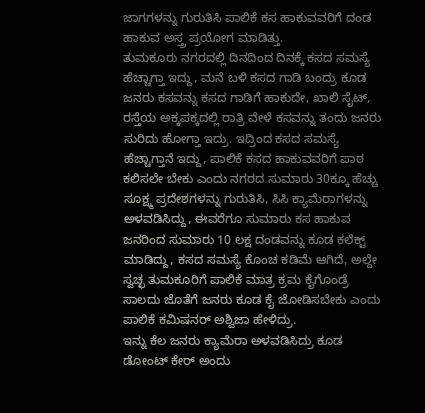ಜಾಗಗಳನ್ನು ಗುರುತಿಸಿ ಪಾಲಿಕೆ ಕಸ ಹಾಕುವವರಿಗೆ ದಂಡ ಹಾಕುವ ಅಸ್ತ್ರ ಪ್ರಯೋಗ ಮಾಡಿತ್ತು.
ತುಮಕೂರು ನಗರದಲ್ಲಿ ದಿನದಿಂದ ದಿನಕ್ಕೆ ಕಸದ ಸಮಸ್ಯೆ ಹೆಚ್ಚಾಗ್ತಾ ಇದ್ದು, ಮನೆ ಬಳಿ ಕಸದ ಗಾಡಿ ಬಂದ್ರು ಕೂಡ ಜನರು ಕಸವನ್ನು ಕಸದ ಗಾಡಿಗೆ ಹಾಕುದೇ, ಖಾಲಿ ಸೈಟ್, ರಸ್ತೆಯ ಅಕ್ಕಪಕ್ಕದಲ್ಲಿ ರಾತ್ರಿ ವೇಳೆ ಕಸವನ್ನು ತಂದು ಜನರು ಸುರಿದು ಹೋಗ್ತಾ ಇದ್ರು. ಇದ್ರಿಂದ ಕಸದ ಸಮಸ್ಯೆ ಹೆಚ್ಚಾಗ್ತಾನೆ ಇದ್ದು, ಪಾಲಿಕೆ ಕಸದ ಹಾಕುವವರಿಗೆ ಪಾಠ ಕಲಿಸಲೇ ಬೇಕು ಎಂದು ನಗರದ ಸುಮಾರು 30ಕ್ಕೂ ಹೆಚ್ಚು ಸೂಕ್ಷ್ಮ ಪ್ರದೇಶಗಳನ್ನು ಗುರುತಿಸಿ, ಸಿಸಿ ಕ್ಯಾಮೆರಾಗಳನ್ನು ಅಳವಡಿಸಿದ್ದು, ಈವರೆಗೂ ಸುಮಾರು ಕಸ ಹಾಕುವ ಜನರಿಂದ ಸುಮಾರು 10 ಲಕ್ಷ ದಂಡವನ್ನು ಕೂಡ ಕಲೆಕ್ಟ್ ಮಾಡಿದ್ದು, ಕಸದ ಸಮಸ್ಯೆ ಕೊಂಚ ಕಡಿಮೆ ಆಗಿದೆ, ಅಲ್ದೇ ಸ್ವಚ್ಛ ತುಮಕೂರಿಗೆ ಪಾಲಿಕೆ ಮಾತ್ರ ಕ್ರಮ ಕೈಗೊಂಡ್ರೆ ಸಾಲದು ಜೊತೆಗೆ ಜನರು ಕೂಡ ಕೈ ಜೋಡಿಸಬೇಕು ಎಂದು ಪಾಲಿಕೆ ಕಮಿಷನರ್ ಅಶ್ವಿಜಾ ಹೇಳಿದ್ರು.
ಇನ್ನು ಕೆಲ ಜನರು ಕ್ಯಾಮೆರಾ ಅಳವಡಿಸಿದ್ರು ಕೂಡ ಡೋಂಟ್ ಕೇರ್ ಅಂದು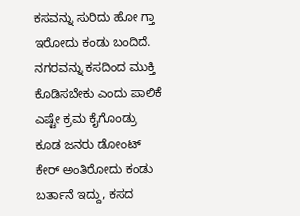ಕಸವನ್ನು ಸುರಿದು ಹೋ ಗ್ತಾ ಇರೋದು ಕಂಡು ಬಂದಿದೆ. ನಗರವನ್ನು ಕಸದಿಂದ ಮುಕ್ತಿ ಕೊಡಿಸಬೇಕು ಎಂದು ಪಾಲಿಕೆ ಎಷ್ಟೇ ಕ್ರಮ ಕೈಗೊಂಡ್ರು ಕೂಡ ಜನರು ಡೋಂಟ್ ಕೇರ್ ಅಂತಿರೋದು ಕಂಡು ಬರ್ತಾನೆ ಇದ್ದು, ಕಸದ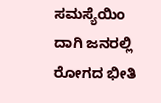ಸಮಸ್ಯೆಯಿಂ ದಾಗಿ ಜನರಲ್ಲಿ ರೋಗದ ಭೀತಿ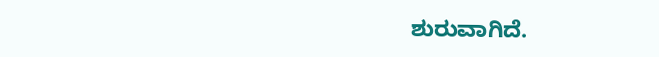ಶುರುವಾಗಿದೆ.